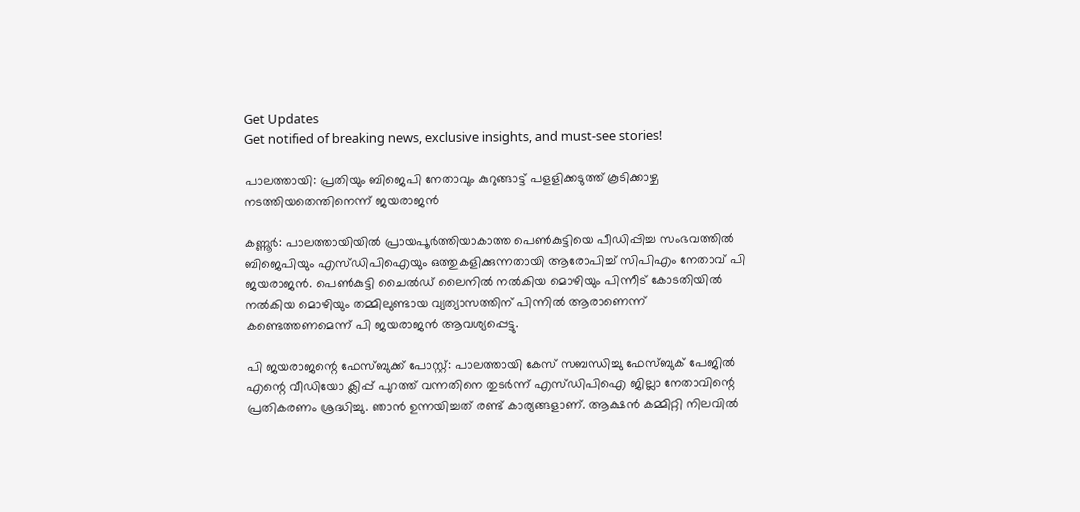Get Updates
Get notified of breaking news, exclusive insights, and must-see stories!

പാലത്തായി: പ്രതിയും ബിജെപി നേതാവും കുറുങ്ങാട്ട് പളളിക്കടുത്ത് കൂടിക്കാഴ്ച നടത്തിയതെന്തിനെന്ന് ജയരാജൻ

കണ്ണൂര്‍: പാലത്തായിയില്‍ പ്രായപൂര്‍ത്തിയാകാത്ത പെണ്‍കുട്ടിയെ പീഡിപ്പിച്ച സംഭവത്തില്‍ ബിജെപിയും എസ്ഡിപിഐയും ഒത്തുകളിക്കുന്നതായി ആരോപിച്ച് സിപിഎം നേതാവ് പി ജയരാജന്‍. പെണ്‍കുട്ടി ചൈല്‍ഡ് ലൈനില്‍ നല്‍കിയ മൊഴിയും പിന്നീട് കോടതിയില്‍ നല്‍കിയ മൊഴിയും തമ്മിലുണ്ടായ വ്യത്യാസത്തിന് പിന്നില്‍ ആരാണെന്ന് കണ്ടെത്തണമെന്ന് പി ജയരാജന്‍ ആവശ്യപ്പെട്ടു.

പി ജയരാജന്റെ ഫേസ്ബുക്ക് പോസ്റ്റ്: പാലത്തായി കേസ് സബന്ധിച്ചു ഫേസ്ബുക് പേജിൽ എന്റെ വീഡിയോ ക്ലിപ്പ് പുറത്ത് വന്നതിനെ തുടർന്ന് എസ്ഡിപിഐ ജില്ലാ നേതാവിന്റെ പ്രതികരണം ശ്രദ്ധിച്ചു. ഞാൻ ഉന്നയിച്ചത് രണ്ട് കാര്യങ്ങളാണ്. ആക്ഷൻ കമ്മിറ്റി നിലവിൽ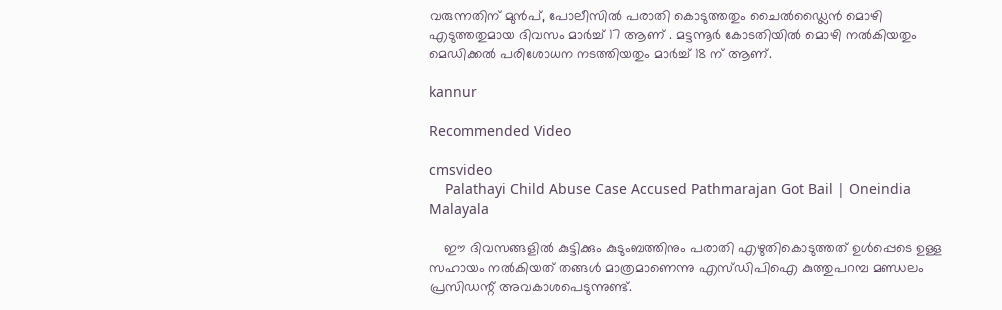വരുന്നതിന് മുൻപ്, പോലീസിൽ പരാതി കൊടുത്തതും ചൈൽഡ്ലൈൻ മൊഴി എടുത്തതുമായ ദിവസം മാർച്ച്‌ 17 ആണ് . മട്ടന്നൂർ കോടതിയിൽ മൊഴി നൽകിയതും മെഡിക്കൽ പരിശോധന നടത്തിയതും മാർച്ച്‌ 18 ന് ആണ്.

kannur

Recommended Video

cmsvideo
    Palathayi Child Abuse Case Accused Pathmarajan Got Bail | Oneindia Malayala

    ഈ ദിവസങ്ങളിൽ കുട്ടിക്കും കുടുംബത്തിനും പരാതി എഴുതികൊടുത്തത് ഉൾപ്പെടെ ഉള്ള സഹായം നൽകിയത് തങ്ങൾ മാത്രമാണെന്നു എസ്ഡിപിഐ കുത്തുപറമ്പ മണ്ഡലം പ്രസിഡന്റ് അവകാശപെടുന്നുണ്ട്.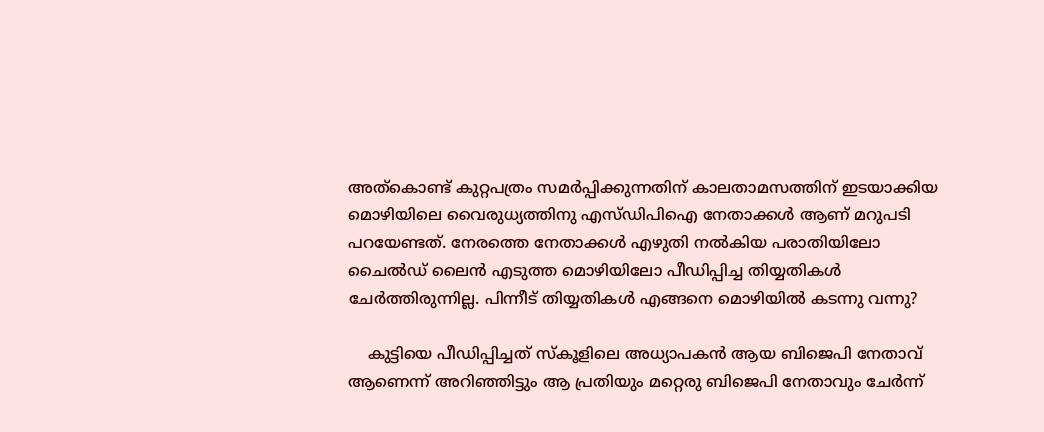അത്കൊണ്ട് കുറ്റപത്രം സമർപ്പിക്കുന്നതിന് കാലതാമസത്തിന് ഇടയാക്കിയ മൊഴിയിലെ വൈരുധ്യത്തിനു എസ്ഡിപിഐ നേതാക്കൾ ആണ് മറുപടി പറയേണ്ടത്. നേരത്തെ നേതാക്കൾ എഴുതി നൽകിയ പരാതിയിലോ ചൈൽഡ് ലൈൻ എടുത്ത മൊഴിയിലോ പീഡിപ്പിച്ച തിയ്യതികൾ ചേർത്തിരുന്നില്ല. പിന്നീട് തിയ്യതികൾ എങ്ങനെ മൊഴിയിൽ കടന്നു വന്നു?

    കുട്ടിയെ പീഡിപ്പിച്ചത് സ്കൂളിലെ അധ്യാപകൻ ആയ ബിജെപി നേതാവ് ആണെന്ന് അറിഞ്ഞിട്ടും ആ പ്രതിയും മറ്റെരു ബിജെപി നേതാവും ചേർന്ന്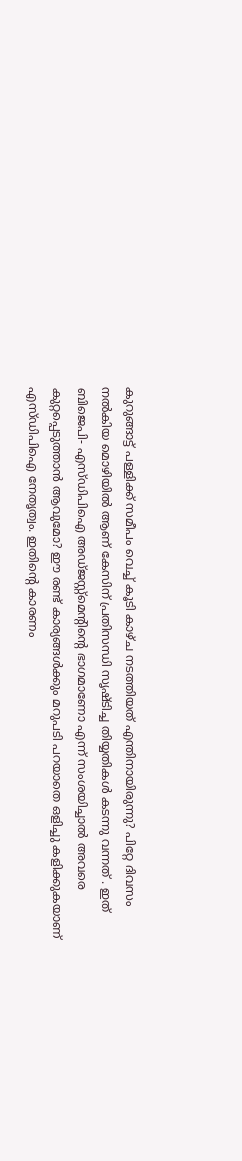കുറുങ്ങാട്ട് പള്ളിക്ക് സമീപം വെച്ച് കൂടി കാഴ്ച നടത്തിയത് എന്തിനായിരുന്നു? പിറ്റേ ദിവസം നൽകിയ മൊഴിയിൽ ആണ് കേസിന് പ്രതിസന്ധി സൃഷ്ടിച്ച തിയ്യതികൾ കടന്നു വന്നത് . ഇത് ബിജെപി- എസ്ഡിപിഐ അഡ്ജസ്റ്റ്മെന്റിന്റെ ഭാഗമാണോ എന്ന് സംശയിച്ചാൽ അവരെ കുറ്റപ്പെടുത്താൻ ആവുമോ? ഈ രണ്ട് കാര്യങ്ങൾക്കും മറുപടി പറയാതെ ഒളിച്ചു കളിക്കുകയാണ് എസ്ഡിപിഐ നേതൃത്വം. ഇതിന്റെ കാരണം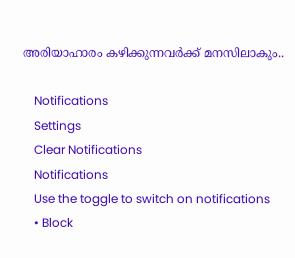അരിയാഹാരം കഴിക്കുന്നവർക്ക് മനസിലാകും..

    Notifications
    Settings
    Clear Notifications
    Notifications
    Use the toggle to switch on notifications
    • Block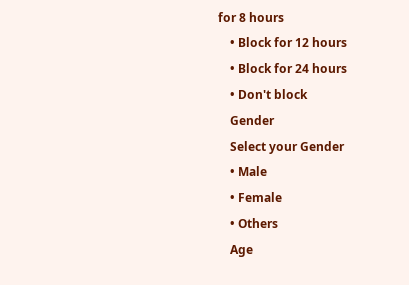for 8 hours
    • Block for 12 hours
    • Block for 24 hours
    • Don't block
    Gender
    Select your Gender
    • Male
    • Female
    • Others
    Age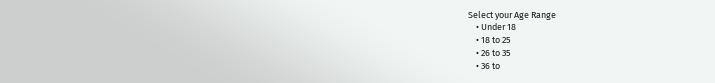Select your Age Range
    • Under 18
    • 18 to 25
    • 26 to 35
    • 36 to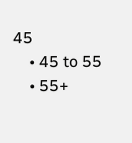45
    • 45 to 55
    • 55+